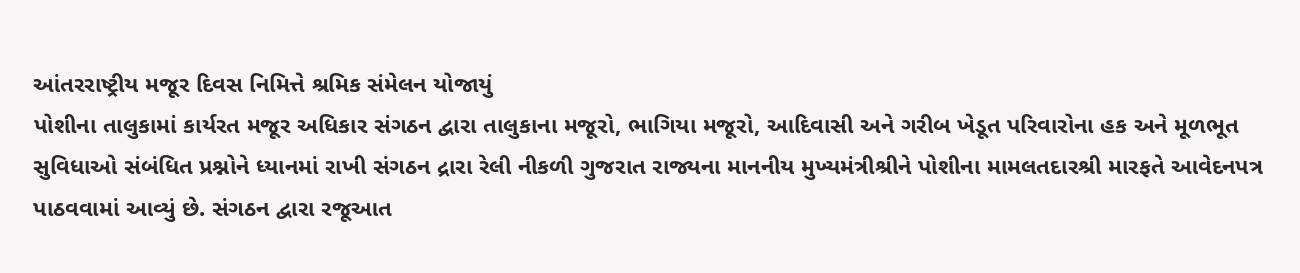આંતરરાષ્ટ્રીય મજૂર દિવસ નિમિત્તે શ્રમિક સંમેલન યોજાયું
પોશીના તાલુકામાં કાર્યરત મજૂર અધિકાર સંગઠન દ્વારા તાલુકાના મજૂરો, ભાગિયા મજૂરો, આદિવાસી અને ગરીબ ખેડૂત પરિવારોના હક અને મૂળભૂત સુવિધાઓ સંબંધિત પ્રશ્નોને ધ્યાનમાં રાખી સંગઠન દ્રારા રેલી નીકળી ગુજરાત રાજ્યના માનનીય મુખ્યમંત્રીશ્રીને પોશીના મામલતદારશ્રી મારફતે આવેદનપત્ર પાઠવવામાં આવ્યું છે. સંગઠન દ્વારા રજૂઆત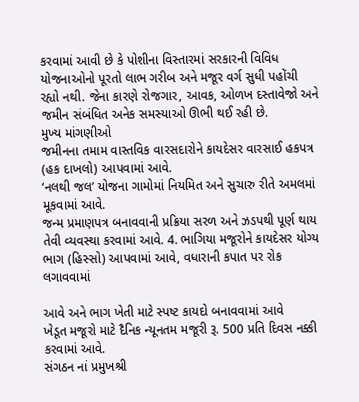કરવામાં આવી છે કે પોશીના વિસ્તારમાં સરકારની વિવિધ યોજનાઓનો પૂરતો લાભ ગરીબ અને મજૂર વર્ગ સુધી પહોંચી રહ્યો નથી. જેના કારણે રોજગાર, આવક, ઓળખ દસ્તાવેજો અને જમીન સંબંધિત અનેક સમસ્યાઓ ઊભી થઈ રહી છે.
મુખ્ય માંગણીઓ
જમીનના તમામ વાસ્તવિક વારસદારોને કાયદેસર વારસાઈ હકપત્ર (હક દાખલો) આપવામાં આવે.
‘નલથી જલ’ યોજના ગામોમાં નિયમિત અને સુચારુ રીતે અમલમાં મૂકવામાં આવે.
જન્મ પ્રમાણપત્ર બનાવવાની પ્રક્રિયા સરળ અને ઝડપથી પૂર્ણ થાય તેવી વ્યવસ્થા કરવામાં આવે. 4. ભાગિયા મજૂરોને કાયદેસર યોગ્ય ભાગ (હિસ્સો) આપવામાં આવે, વધારાની કપાત પર રોક લગાવવામાં

આવે અને ભાગ ખેતી માટે સ્પષ્ટ કાયદો બનાવવામાં આવે
ખેડૂત મજૂરો માટે દૈનિક ન્યૂનતમ મજૂરી રૂ. 500 પ્રતિ દિવસ નક્કી કરવામાં આવે.
સંગઠન નાં પ્રમુખશ્રી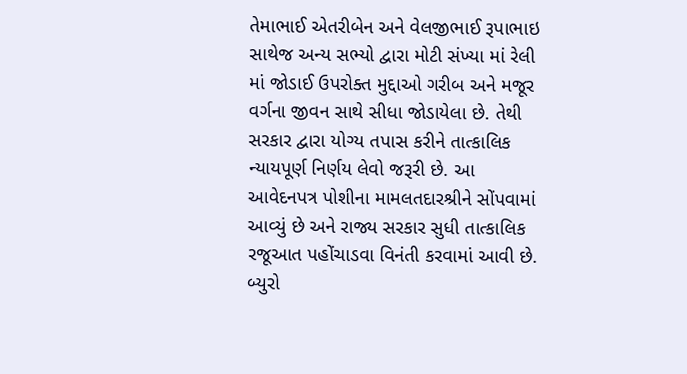તેમાભાઈ એતરીબેન અને વેલજીભાઈ રૂપાભાઇ સાથેજ અન્ય સભ્યો દ્વારા મોટી સંખ્યા માં રેલી માં જોડાઈ ઉપરોક્ત મુદ્દાઓ ગરીબ અને મજૂર વર્ગના જીવન સાથે સીધા જોડાયેલા છે. તેથી સરકાર દ્વારા યોગ્ય તપાસ કરીને તાત્કાલિક ન્યાયપૂર્ણ નિર્ણય લેવો જરૂરી છે. આ આવેદનપત્ર પોશીના મામલતદારશ્રીને સોંપવામાં આવ્યું છે અને રાજ્ય સરકાર સુધી તાત્કાલિક રજૂઆત પહોંચાડવા વિનંતી કરવામાં આવી છે.
બ્યુરો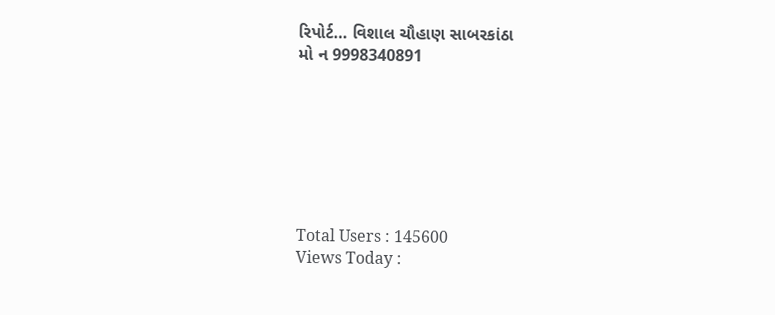રિપોર્ટ… વિશાલ ચૌહાણ સાબરકાંઠા
મો ન 9998340891







Total Users : 145600
Views Today :